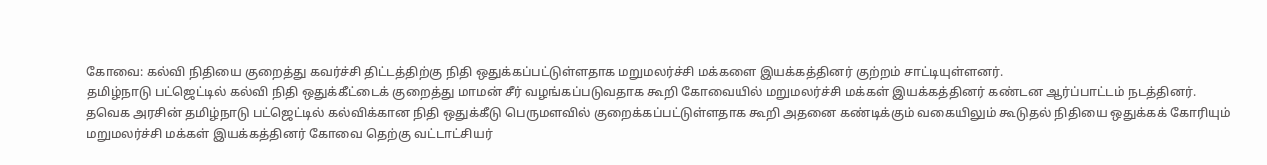கோவை: கல்வி நிதியை குறைத்து கவர்ச்சி திட்டத்திற்கு நிதி ஒதுக்கப்பட்டுள்ளதாக மறுமலர்ச்சி மக்களை இயக்கத்தினர் குற்றம் சாட்டியுள்ளனர்.
தமிழ்நாடு பட்ஜெட்டில் கல்வி நிதி ஒதுக்கீட்டைக் குறைத்து மாமன் சீர் வழங்கப்படுவதாக கூறி கோவையில் மறுமலர்ச்சி மக்கள் இயக்கத்தினர் கண்டன ஆர்ப்பாட்டம் நடத்தினர்.
தவெக அரசின் தமிழ்நாடு பட்ஜெட்டில் கல்விக்கான நிதி ஒதுக்கீடு பெருமளவில் குறைக்கப்பட்டுள்ளதாக கூறி அதனை கண்டிக்கும் வகையிலும் கூடுதல் நிதியை ஒதுக்கக் கோரியும் மறுமலர்ச்சி மக்கள் இயக்கத்தினர் கோவை தெற்கு வட்டாட்சியர்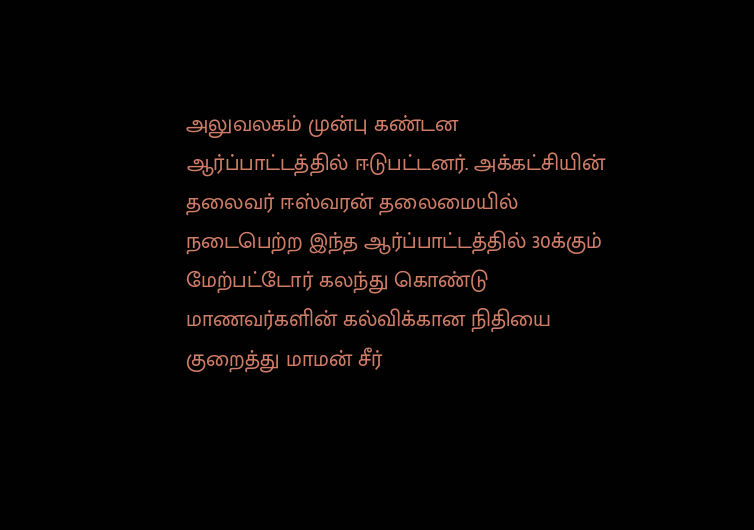அலுவலகம் முன்பு கண்டன ஆர்ப்பாட்டத்தில் ஈடுபட்டனர். அக்கட்சியின் தலைவர் ஈஸ்வரன் தலைமையில் நடைபெற்ற இந்த ஆர்ப்பாட்டத்தில் 30க்கும் மேற்பட்டோர் கலந்து கொண்டு மாணவர்களின் கல்விக்கான நிதியை குறைத்து மாமன் சீர்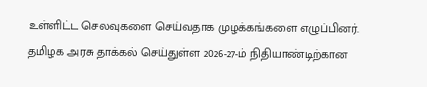உள்ளிட்ட செலவுகளை செய்வதாக முழக்கங்களை எழுப்பினர்.
தமிழக அரசு தாக்கல் செய்துள்ள 2026-27-ம் நிதியாண்டிற்கான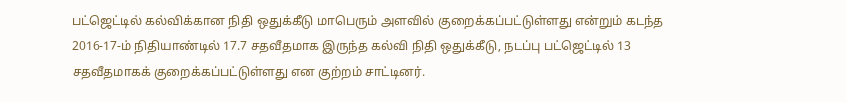பட்ஜெட்டில் கல்விக்கான நிதி ஒதுக்கீடு மாபெரும் அளவில் குறைக்கப்பட்டுள்ளது என்றும் கடந்த 2016-17-ம் நிதியாண்டில் 17.7 சதவீதமாக இருந்த கல்வி நிதி ஒதுக்கீடு, நடப்பு பட்ஜெட்டில் 13 சதவீதமாகக் குறைக்கப்பட்டுள்ளது என குற்றம் சாட்டினர்.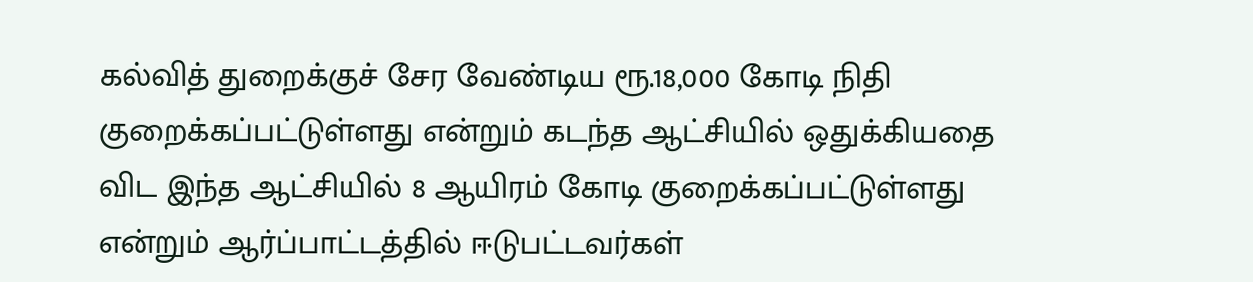கல்வித் துறைக்குச் சேர வேண்டிய ரூ.18,000 கோடி நிதி குறைக்கப்பட்டுள்ளது என்றும் கடந்த ஆட்சியில் ஒதுக்கியதை விட இந்த ஆட்சியில் 8 ஆயிரம் கோடி குறைக்கப்பட்டுள்ளது என்றும் ஆர்ப்பாட்டத்தில் ஈடுபட்டவர்கள்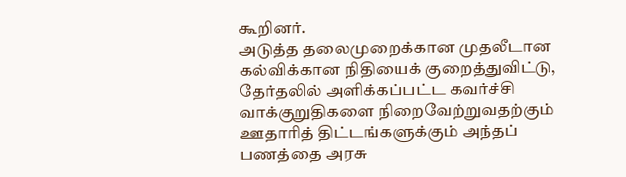கூறினர்.
அடுத்த தலைமுறைக்கான முதலீடான கல்விக்கான நிதியைக் குறைத்துவிட்டு, தேர்தலில் அளிக்கப்பட்ட கவர்ச்சி வாக்குறுதிகளை நிறைவேற்றுவதற்கும் ஊதாரித் திட்டங்களுக்கும் அந்தப் பணத்தை அரசு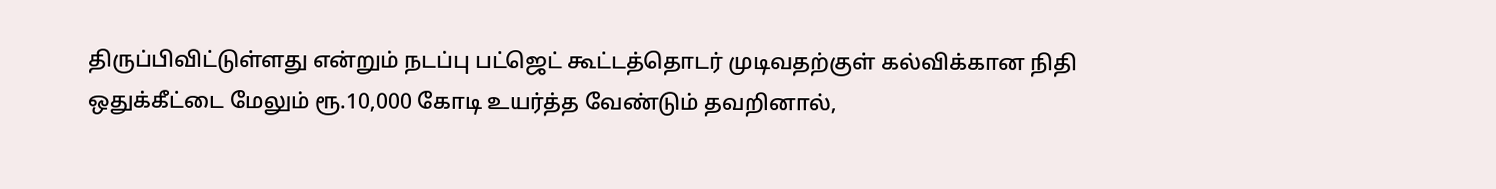திருப்பிவிட்டுள்ளது என்றும் நடப்பு பட்ஜெட் கூட்டத்தொடர் முடிவதற்குள் கல்விக்கான நிதி ஒதுக்கீட்டை மேலும் ரூ.10,000 கோடி உயர்த்த வேண்டும் தவறினால்,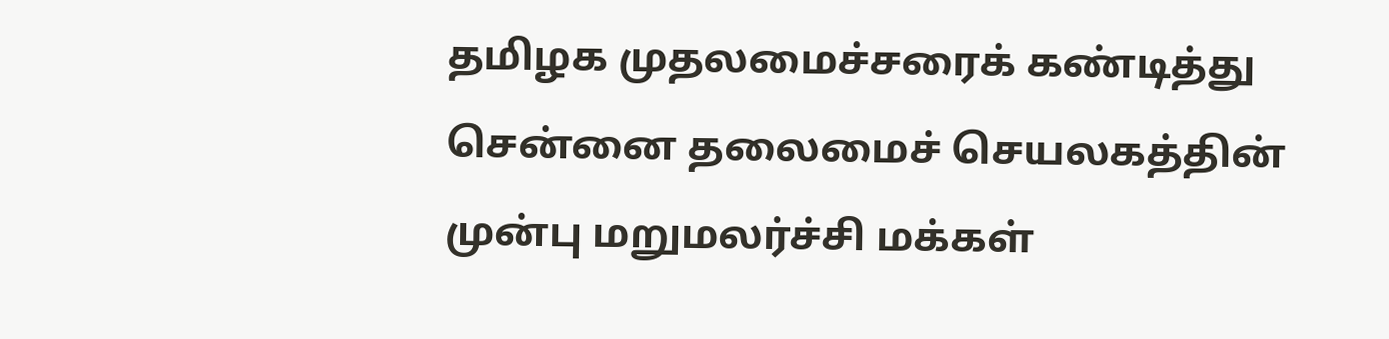தமிழக முதலமைச்சரைக் கண்டித்து சென்னை தலைமைச் செயலகத்தின் முன்பு மறுமலர்ச்சி மக்கள்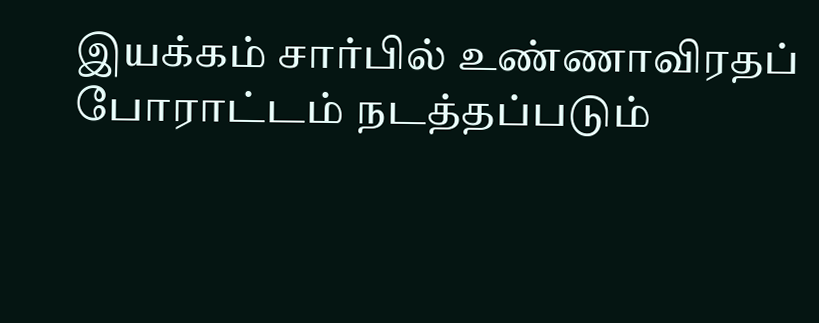இயக்கம் சார்பில் உண்ணாவிரதப் போராட்டம் நடத்தப்படும்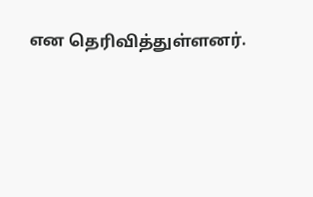என தெரிவித்துள்ளனர்.